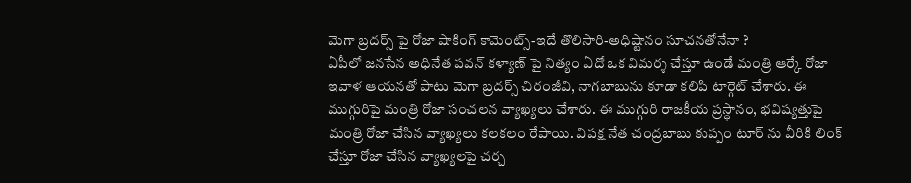మెగా బ్రదర్స్ పై రోజా షాకింగ్ కామెంట్స్-ఇదే తొలిసారి-అధిష్టానం సూచనతోనేనా ?
ఏపీలో జనసేన అధినేత పవన్ కళ్యాణ్ పై నిత్యం ఏదో ఒక విమర్శ చేస్తూ ఉండే మంత్రి ఆర్కే రోజా ఇవాళ ఆయనతో పాటు మెగా బ్రదర్స్ చిరంజీవి, నాగబాబును కూడా కలిపి టార్గెట్ చేశారు. ఈ ముగ్గురిపై మంత్రి రోజా సంచలన వ్యాఖ్యలు చేశారు. ఈ ముగ్గురి రాజకీయ ప్రస్ధానం, భవిష్యత్తుపై మంత్రి రోజా చేసిన వ్యాఖ్యలు కలకలం రేపాయి. విపక్ష నేత చంద్రబాబు కుప్పం టూర్ ను వీరికి లింక్ చేస్తూ రోజా చేసిన వ్యాఖ్యలపై చర్చ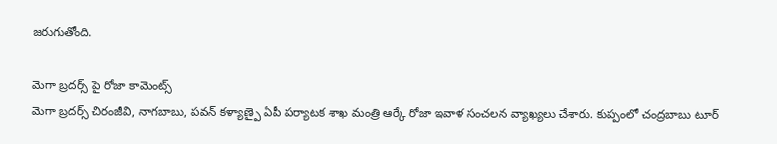జరుగుతోంది.

మెగా బ్రదర్స్ పై రోజా కామెంట్స్
మెగా బ్రదర్స్ చిరంజీవి, నాగబాబు, పవన్ కళ్యాణ్పై ఏపీ పర్యాటక శాఖ మంత్రి ఆర్కే రోజా ఇవాళ సంచలన వ్యాఖ్యలు చేశారు. కుప్పంలో చంద్రబాబు టూర్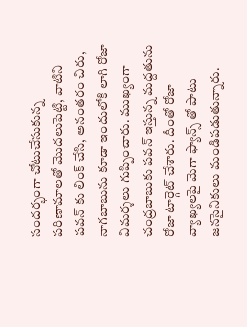సందర్భంగా చోటుచేసుకున్న పరిణామాలతో మొదలుపెట్టి, వాటిని పవన్ కు లింక్ చేసి, అనంతరం చిరు, నాగబాబును కూడా ఇందులోకి లాగి రోజా విమర్శలు గుప్పించారు. ముఖ్యంగా చంద్రబాబుకు పవన్ ఇస్తున్న మద్దతును రోజా టార్గెట్ చేశారు. దీంతో రోజా వ్యాఖ్యలపై మెగా ఫ్యాన్స్ తో పాటు జనసైనికులు మండిపడుతున్నారు.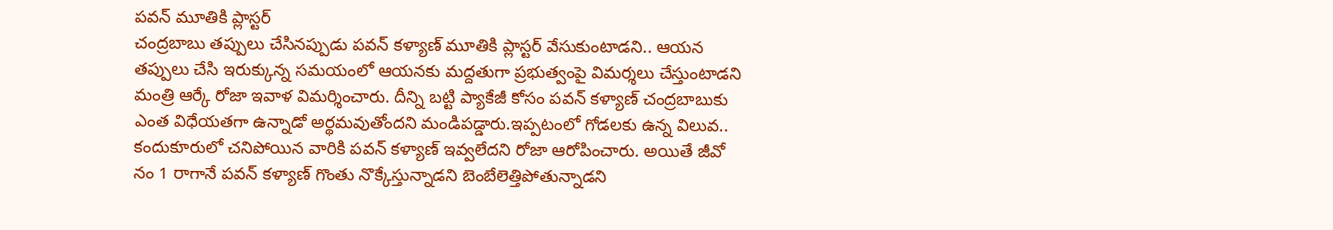పవన్ మూతికి ప్లాస్టర్
చంద్రబాబు తప్పులు చేసినప్పుడు పవన్ కళ్యాణ్ మూతికి ప్లాస్టర్ వేసుకుంటాడని.. ఆయన తప్పులు చేసి ఇరుక్కున్న సమయంలో ఆయనకు మద్దతుగా ప్రభుత్వంపై విమర్శలు చేస్తుంటాడని మంత్రి ఆర్కే రోజా ఇవాళ విమర్శించారు. దీన్ని బట్టి ప్యాకేజీ కోసం పవన్ కళ్యాణ్ చంద్రబాబుకు ఎంత విధేయతగా ఉన్నాడో అర్థమవుతోందని మండిపడ్డారు.ఇప్పటంలో గోడలకు ఉన్న విలువ.. కందుకూరులో చనిపోయిన వారికి పవన్ కళ్యాణ్ ఇవ్వలేదని రోజా ఆరోపించారు. అయితే జీవో నం 1 రాగానే పవన్ కళ్యాణ్ గొంతు నొక్కేస్తున్నాడని బెంబేలెత్తిపోతున్నాడని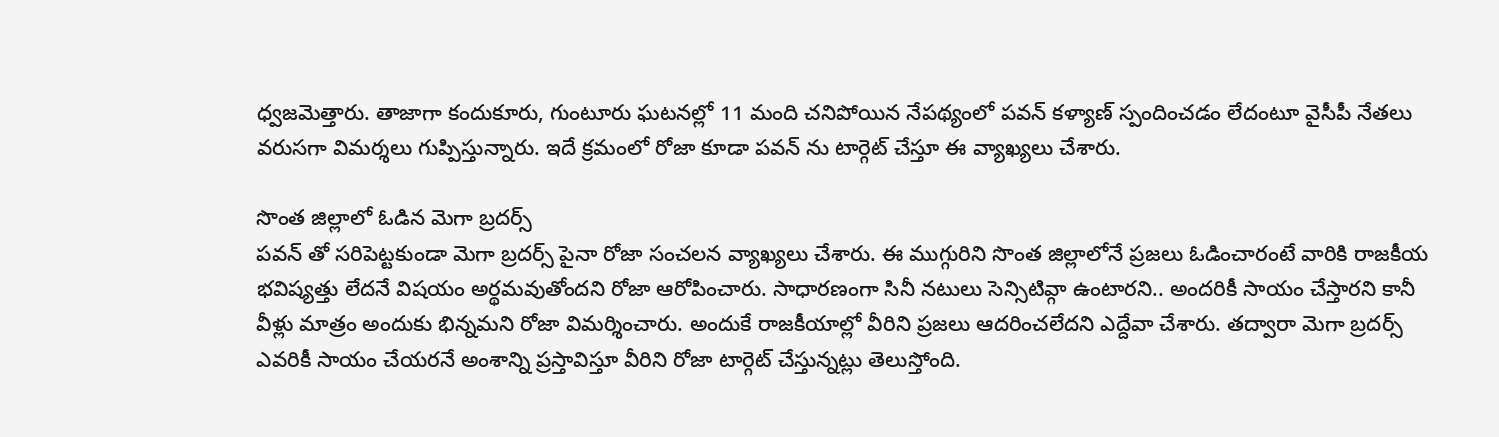ధ్వజమెత్తారు. తాజాగా కందుకూరు, గుంటూరు ఘటనల్లో 11 మంది చనిపోయిన నేపథ్యంలో పవన్ కళ్యాణ్ స్పందించడం లేదంటూ వైసీపీ నేతలు వరుసగా విమర్శలు గుప్పిస్తున్నారు. ఇదే క్రమంలో రోజా కూడా పవన్ ను టార్గెట్ చేస్తూ ఈ వ్యాఖ్యలు చేశారు.

సొంత జిల్లాలో ఓడిన మెగా బ్రదర్స్
పవన్ తో సరిపెట్టకుండా మెగా బ్రదర్స్ పైనా రోజా సంచలన వ్యాఖ్యలు చేశారు. ఈ ముగ్గురిని సొంత జిల్లాలోనే ప్రజలు ఓడించారంటే వారికి రాజకీయ భవిష్యత్తు లేదనే విషయం అర్థమవుతోందని రోజా ఆరోపించారు. సాధారణంగా సినీ నటులు సెన్సిటివ్గా ఉంటారని.. అందరికీ సాయం చేస్తారని కానీ వీళ్లు మాత్రం అందుకు భిన్నమని రోజా విమర్శించారు. అందుకే రాజకీయాల్లో వీరిని ప్రజలు ఆదరించలేదని ఎద్దేవా చేశారు. తద్వారా మెగా బ్రదర్స్ ఎవరికీ సాయం చేయరనే అంశాన్ని ప్రస్తావిస్తూ వీరిని రోజా టార్గెట్ చేస్తున్నట్లు తెలుస్తోంది.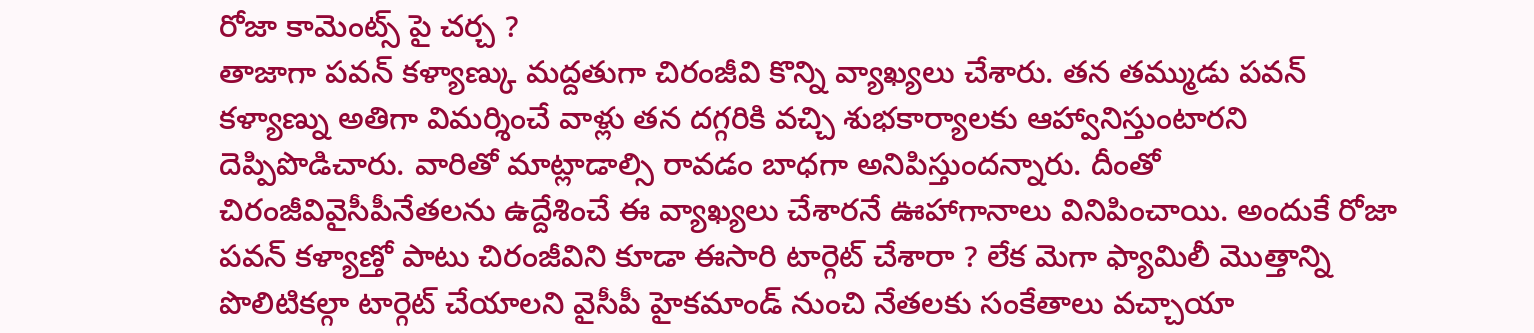రోజా కామెంట్స్ పై చర్చ ?
తాజాగా పవన్ కళ్యాణ్కు మద్దతుగా చిరంజీవి కొన్ని వ్యాఖ్యలు చేశారు. తన తమ్ముడు పవన్ కళ్యాణ్ను అతిగా విమర్శించే వాళ్లు తన దగ్గరికి వచ్చి శుభకార్యాలకు ఆహ్వానిస్తుంటారని దెప్పిపొడిచారు. వారితో మాట్లాడాల్సి రావడం బాధగా అనిపిస్తుందన్నారు. దీంతో చిరంజీవివైసీపీనేతలను ఉద్దేశించే ఈ వ్యాఖ్యలు చేశారనే ఊహాగానాలు వినిపించాయి. అందుకే రోజా పవన్ కళ్యాణ్తో పాటు చిరంజీవిని కూడా ఈసారి టార్గెట్ చేశారా ? లేక మెగా ఫ్యామిలీ మొత్తాన్ని పొలిటికల్గా టార్గెట్ చేయాలని వైసీపీ హైకమాండ్ నుంచి నేతలకు సంకేతాలు వచ్చాయా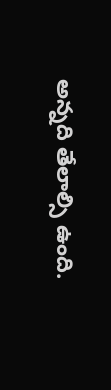అన్నది తేలాల్సి ఉంది.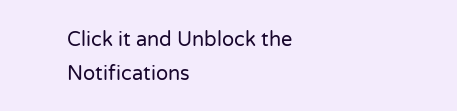Click it and Unblock the Notifications